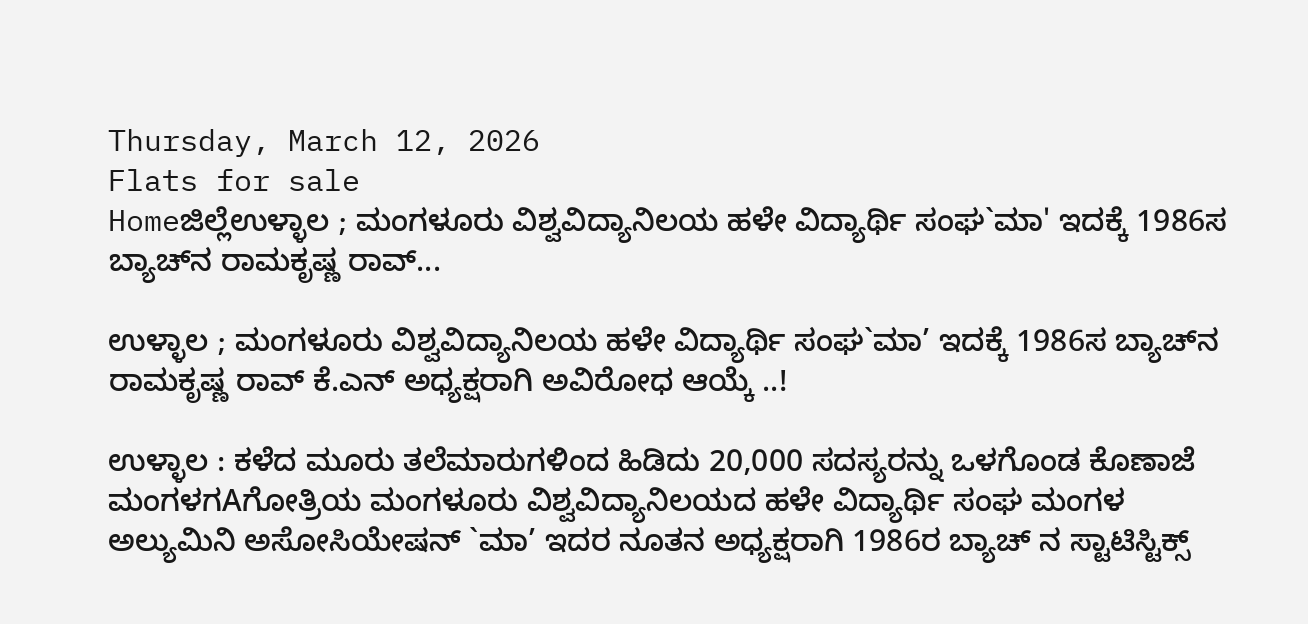Thursday, March 12, 2026
Flats for sale
Homeಜಿಲ್ಲೆಉಳ್ಳಾಲ ; ಮಂಗಳೂರು ವಿಶ್ವವಿದ್ಯಾನಿಲಯ ಹಳೇ ವಿದ್ಯಾರ್ಥಿ ಸಂಘ`ಮಾ' ಇದಕ್ಕೆ 1986ಸ ಬ್ಯಾಚ್‌ನ ರಾಮಕೃಷ್ಣ ರಾವ್...

ಉಳ್ಳಾಲ ; ಮಂಗಳೂರು ವಿಶ್ವವಿದ್ಯಾನಿಲಯ ಹಳೇ ವಿದ್ಯಾರ್ಥಿ ಸಂಘ`ಮಾ’ ಇದಕ್ಕೆ 1986ಸ ಬ್ಯಾಚ್‌ನ ರಾಮಕೃಷ್ಣ ರಾವ್ ಕೆ.ಎನ್ ಅಧ್ಯಕ್ಷರಾಗಿ ಅವಿರೋಧ ಆಯ್ಕೆ ..!

ಉಳ್ಳಾಲ : ಕಳೆದ ಮೂರು ತಲೆಮಾರುಗಳಿಂದ ಹಿಡಿದು 20,000 ಸದಸ್ಯರನ್ನು ಒಳಗೊಂಡ ಕೊಣಾಜೆ ಮಂಗಳಗAಗೋತ್ರಿಯ ಮಂಗಳೂರು ವಿಶ್ವವಿದ್ಯಾನಿಲಯದ ಹಳೇ ವಿದ್ಯಾರ್ಥಿ ಸಂಘ ಮಂಗಳ ಅಲ್ಯುಮಿನಿ ಅಸೋಸಿಯೇಷನ್ `ಮಾ’ ಇದರ ನೂತನ ಅಧ್ಯಕ್ಷರಾಗಿ 1986ರ ಬ್ಯಾಚ್ ನ ಸ್ಟಾಟಿಸ್ಟಿಕ್ಸ್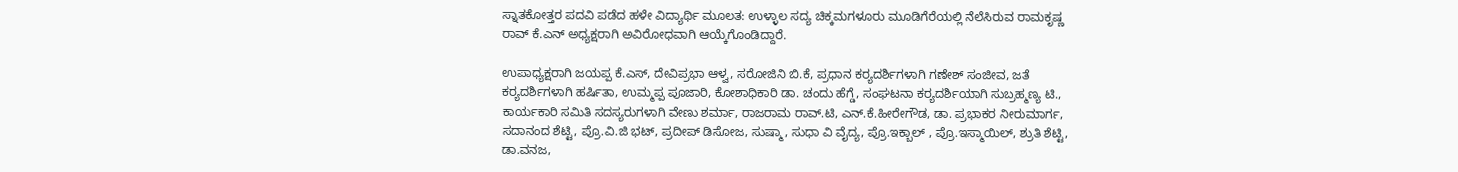ಸ್ನಾತಕೋತ್ತರ ಪದವಿ ಪಡೆದ ಹಳೇ ವಿದ್ಯಾರ್ಥಿ ಮೂಲತ: ಉಳ್ಳಾಲ ಸದ್ಯ ಚಿಕ್ಕಮಗಳೂರು ಮೂಡಿಗೆರೆಯಲ್ಲಿ ನೆಲೆಸಿರುವ ರಾಮಕೃಷ್ಣ ರಾವ್ ಕೆ.ಎನ್ ಅಧ್ಯಕ್ಷರಾಗಿ ಅವಿರೋಧವಾಗಿ ಆಯ್ಕೆಗೊಂಡಿದ್ದಾರೆ.

ಉಪಾಧ್ಯಕ್ಷರಾಗಿ ಜಯಪ್ಪ ಕೆ.ಎಸ್, ದೇವಿಪ್ರಭಾ ಆಳ್ವ, ಸರೋಜಿನಿ ಬಿ.ಕೆ, ಪ್ರಧಾನ ಕರ‍್ಯದರ್ಶಿಗಳಾಗಿ ಗಣೇಶ್ ಸಂಜೀವ, ಜತೆ ಕರ‍್ಯದರ್ಶಿಗಳಾಗಿ ಹರ್ಷಿತಾ, ಉಮ್ಮಪ್ಪ ಪೂಜಾರಿ, ಕೋಶಾಧಿಕಾರಿ ಡಾ. ಚಂದು ಹೆಗ್ಡೆ, ಸಂಘಟನಾ ಕರ‍್ಯದರ್ಶಿಯಾಗಿ ಸುಬ್ರಹ್ಮಣ್ಯ ಟಿ., ಕಾರ್ಯಕಾರಿ ಸಮಿತಿ ಸದಸ್ಯರುಗಳಾಗಿ ವೇಣು ಶರ್ಮಾ, ರಾಜರಾಮ ರಾವ್.ಟಿ, ಎನ್.ಕೆ.ಹೀರೇಗೌಡ, ಡಾ. ಪ್ರಭಾಕರ ನೀರುಮಾರ್ಗ, ಸದಾನಂದ ಶೆಟ್ಟಿ, ಪ್ರೊ.ವಿ.ಜಿ ಭಟ್, ಪ್ರದೀಪ್ ಡಿಸೋಜ, ಸುಷ್ಮಾ, ಸುಧಾ ವಿ ವೈದ್ಯ, ಪ್ರೊ.ಇಕ್ಬಾಲ್ , ಪ್ರೊ.ಇಸ್ಮಾಯಿಲ್, ಶ್ರುತಿ ಶೆಟ್ಟಿ, ಡಾ.ವನಜ,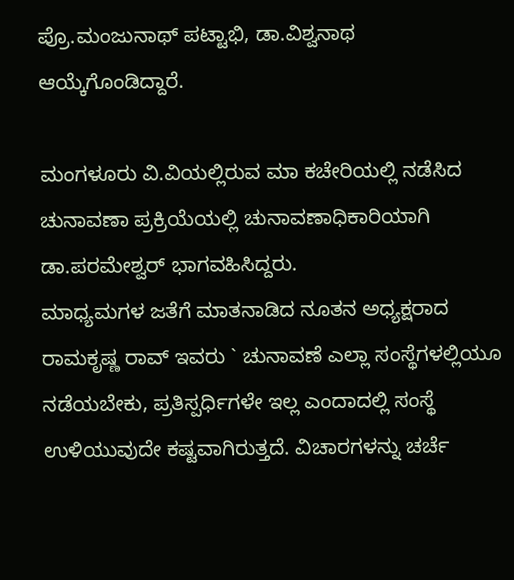ಪ್ರೊ.ಮಂಜುನಾಥ್ ಪಟ್ಟಾಭಿ, ಡಾ.ವಿಶ್ವನಾಥ ಆಯ್ಕೆಗೊಂಡಿದ್ದಾರೆ.

ಮಂಗಳೂರು ವಿ.ವಿಯಲ್ಲಿರುವ ಮಾ ಕಚೇರಿಯಲ್ಲಿ ನಡೆಸಿದ ಚುನಾವಣಾ ಪ್ರಕ್ರಿಯೆಯಲ್ಲಿ ಚುನಾವಣಾಧಿಕಾರಿಯಾಗಿ ಡಾ.ಪರಮೇಶ್ವರ್ ಭಾಗವಹಿಸಿದ್ದರು.
ಮಾಧ್ಯಮಗಳ ಜತೆಗೆ ಮಾತನಾಡಿದ ನೂತನ ಅಧ್ಯಕ್ಷರಾದ ರಾಮಕೃಷ್ಣ ರಾವ್ ಇವರು ` ಚುನಾವಣೆ ಎಲ್ಲಾ ಸಂಸ್ಥೆಗಳಲ್ಲಿಯೂ ನಡೆಯಬೇಕು, ಪ್ರತಿಸ್ಪರ್ಧಿಗಳೇ ಇಲ್ಲ ಎಂದಾದಲ್ಲಿ ಸಂಸ್ಥೆ ಉಳಿಯುವುದೇ ಕಷ್ಟವಾಗಿರುತ್ತದೆ. ವಿಚಾರಗಳನ್ನು ಚರ್ಚೆ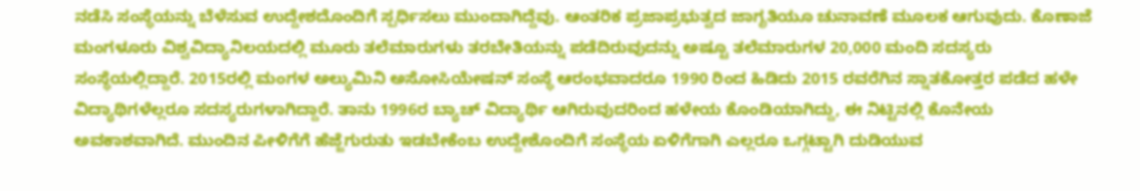ನಡೆಸಿ ಸಂಸ್ಥೆಯನ್ನು ಬೆಳೆಸುವ ಉದ್ದೇಶದೊಂದಿಗೆ ಸ್ಪರ್ಧಿಸಲು ಮುಂದಾಗಿದ್ದೆವು. ಆಂತರಿಕ ಪ್ರಜಾಪ್ರಭುತ್ವದ ಜಾಗೃತಿಯೂ ಚುನಾವಣೆ ಮೂಲಕ ಆಗುವುದು. ಕೊಣಾಜೆ ಮಂಗಳೂರು ವಿಶ್ವವಿದ್ಯಾನಿಲಯದಲ್ಲಿ ಮೂರು ತಲೆಮಾರುಗಳು ತರಬೇತಿಯನ್ನು ಪಡೆದಿರುವುದನ್ನು ಅಷ್ಟೂ ತಲೆಮಾರುಗಳ 20,000 ಮಂದಿ ಸದಸ್ಯರು ಸಂಸ್ಥೆಯಲ್ಲಿದ್ದಾರೆ. 2015ರಲ್ಲಿ ಮಂಗಳ ಅಲ್ಯುಮಿನಿ ಅಸೋಸಿಯೇಷನ್ ಸಂಸ್ಥೆ ಆರಂಭವಾದರೂ 1990 ರಿಂದ ಹಿಡಿದು 2015 ರವರೆಗಿನ ಸ್ನಾತಕೋತ್ತರ ಪಡೆದ ಹಳೇ ವಿದ್ಯಾಥಿಗಳೆಲ್ಲರೂ ಸದಸ್ಯರುಗಳಾಗಿದ್ದಾರೆ. ತಾನು 1996ರ ಬ್ಯಾಚ್ ವಿದ್ಯಾರ್ಥಿ ಆಗಿರುವುದರಿಂದ ಹಳೇಯ ಕೊಂಡಿಯಾಗಿದ್ದು, ಈ ನಿಟ್ಟಿನಲ್ಲಿ ಕೊನೇಯ ಅವಕಾಶವಾಗಿದೆ. ಮುಂದಿನ ಪೀಳಿಗೆಗೆ ಹೆಜ್ಜೆಗುರುತು ಇಡಬೇಕೆಂಬ ಉದ್ದೇಶೊಂದಿಗೆ ಸಂಸ್ಥೆಯ ಏಳಿಗೆಗಾಗಿ ಎಲ್ಲರೂ ಒಗ್ಗಟ್ಟಾಗಿ ದುಡಿಯುವ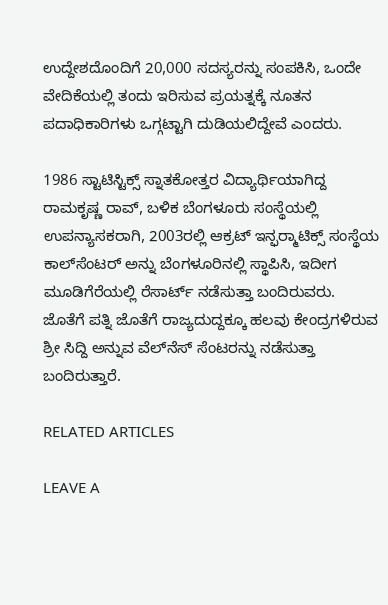ಉದ್ದೇಶದೊಂದಿಗೆ 20,000 ಸದಸ್ಯರನ್ನು ಸಂಪಕಿಸಿ, ಒಂದೇ ವೇದಿಕೆಯಲ್ಲಿ ತಂದು ಇರಿಸುವ ಪ್ರಯತ್ನಕ್ಕೆ ನೂತನ ಪದಾಧಿಕಾರಿಗಳು ಒಗ್ಗಟ್ಟಾಗಿ ದುಡಿಯಲಿದ್ದೇವೆ ಎಂದರು.

1986 ಸ್ಟಾಟಿಸ್ಟಿಕ್ಸ್ ಸ್ನಾತಕೋತ್ತರ ವಿದ್ಯಾರ್ಥಿಯಾಗಿದ್ದ ರಾಮಕೃಷ್ಣ ರಾವ್, ಬಳಿಕ ಬೆಂಗಳೂರು ಸಂಸ್ಥೆಯಲ್ಲಿ ಉಪನ್ಯಾಸಕರಾಗಿ, 2003ರಲ್ಲಿ ಆಕ್ರಟ್ ಇನ್ಫರ‍್ಮಾಟಿಕ್ಸ್ ಸಂಸ್ಥೆಯ ಕಾಲ್‌ಸೆಂಟರ್ ಅನ್ನು ಬೆಂಗಳೂರಿನಲ್ಲಿ ಸ್ಥಾಪಿಸಿ, ಇದೀಗ ಮೂಡಿಗೆರೆಯಲ್ಲಿ ರೆಸಾರ್ಟ್ ನಡೆಸುತ್ತಾ ಬಂದಿರುವರು. ಜೊತೆಗೆ ಪತ್ನಿ ಜೊತೆಗೆ ರಾಜ್ಯದುದ್ದಕ್ಕೂ ಹಲವು ಕೇಂದ್ರಗಳಿರುವ ಶ್ರೀ ಸಿದ್ದಿ ಅನ್ನುವ ವೆಲ್‌ನೆಸ್ ಸೆಂಟರನ್ನು ನಡೆಸುತ್ತಾ ಬಂದಿರುತ್ತಾರೆ.

RELATED ARTICLES

LEAVE A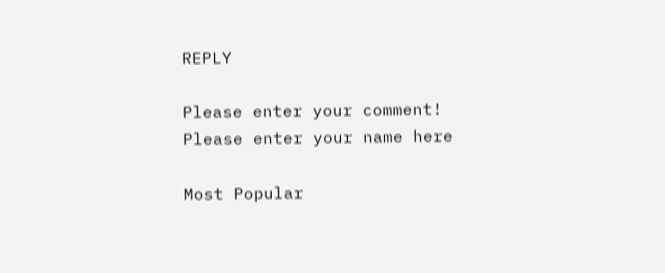REPLY

Please enter your comment!
Please enter your name here

Most Popular